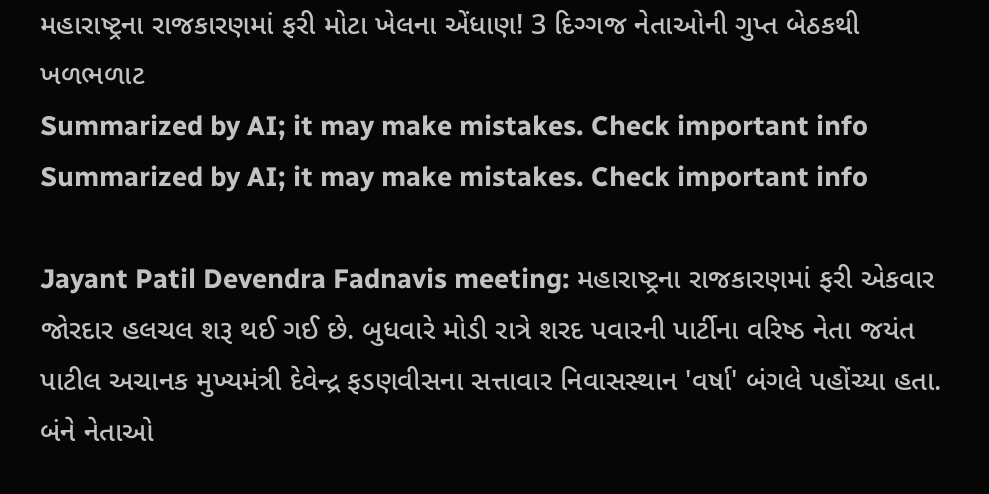મહારાષ્ટ્રના રાજકારણમાં ફરી મોટા ખેલના એંધાણ! 3 દિગ્ગજ નેતાઓની ગુપ્ત બેઠકથી ખળભળાટ
Summarized by AI; it may make mistakes. Check important info
Summarized by AI; it may make mistakes. Check important info

Jayant Patil Devendra Fadnavis meeting: મહારાષ્ટ્રના રાજકારણમાં ફરી એકવાર જોરદાર હલચલ શરૂ થઈ ગઈ છે. બુધવારે મોડી રાત્રે શરદ પવારની પાર્ટીના વરિષ્ઠ નેતા જયંત પાટીલ અચાનક મુખ્યમંત્રી દેવેન્દ્ર ફડણવીસના સત્તાવાર નિવાસસ્થાન 'વર્ષા' બંગલે પહોંચ્યા હતા. બંને નેતાઓ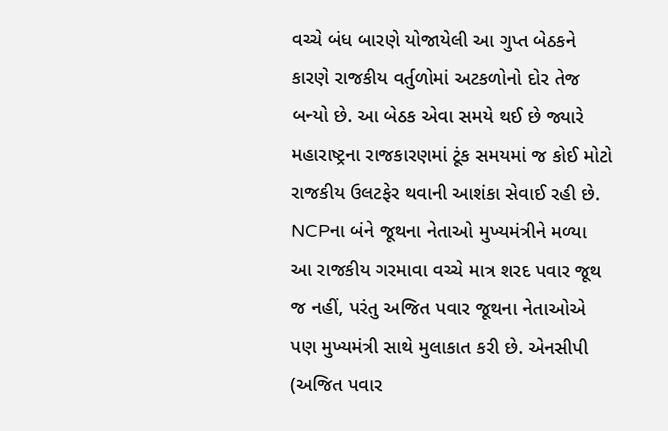વચ્ચે બંધ બારણે યોજાયેલી આ ગુપ્ત બેઠકને કારણે રાજકીય વર્તુળોમાં અટકળોનો દોર તેજ બન્યો છે. આ બેઠક એવા સમયે થઈ છે જ્યારે મહારાષ્ટ્રના રાજકારણમાં ટૂંક સમયમાં જ કોઈ મોટો રાજકીય ઉલટફેર થવાની આશંકા સેવાઈ રહી છે.
NCPના બંને જૂથના નેતાઓ મુખ્યમંત્રીને મળ્યા
આ રાજકીય ગરમાવા વચ્ચે માત્ર શરદ પવાર જૂથ જ નહીં, પરંતુ અજિત પવાર જૂથના નેતાઓએ પણ મુખ્યમંત્રી સાથે મુલાકાત કરી છે. એનસીપી (અજિત પવાર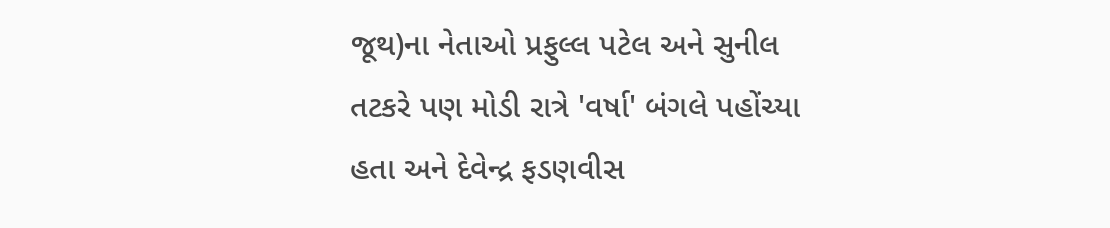જૂથ)ના નેતાઓ પ્રફુલ્લ પટેલ અને સુનીલ તટકરે પણ મોડી રાત્રે 'વર્ષા' બંગલે પહોંચ્યા હતા અને દેવેન્દ્ર ફડણવીસ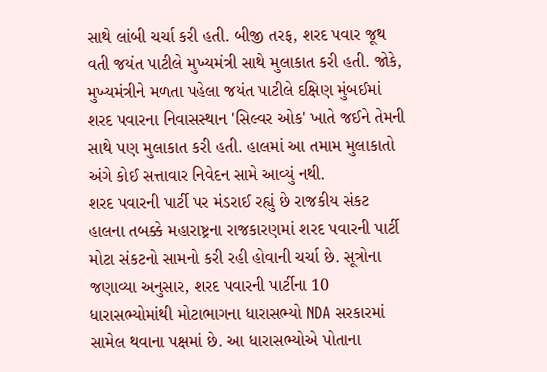સાથે લાંબી ચર્ચા કરી હતી. બીજી તરફ, શરદ પવાર જૂથ વતી જયંત પાટીલે મુખ્યમંત્રી સાથે મુલાકાત કરી હતી. જોકે, મુખ્યમંત્રીને મળતા પહેલા જયંત પાટીલે દક્ષિણ મુંબઈમાં શરદ પવારના નિવાસસ્થાન 'સિલ્વર ઓક' ખાતે જઈને તેમની સાથે પણ મુલાકાત કરી હતી. હાલમાં આ તમામ મુલાકાતો અંગે કોઈ સત્તાવાર નિવેદન સામે આવ્યું નથી.
શરદ પવારની પાર્ટી પર મંડરાઈ રહ્યું છે રાજકીય સંકટ
હાલના તબક્કે મહારાષ્ટ્રના રાજકારણમાં શરદ પવારની પાર્ટી મોટા સંકટનો સામનો કરી રહી હોવાની ચર્ચા છે. સૂત્રોના જણાવ્યા અનુસાર, શરદ પવારની પાર્ટીના 10 ધારાસભ્યોમાંથી મોટાભાગના ધારાસભ્યો NDA સરકારમાં સામેલ થવાના પક્ષમાં છે. આ ધારાસભ્યોએ પોતાના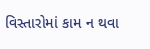વિસ્તારોમાં કામ ન થવા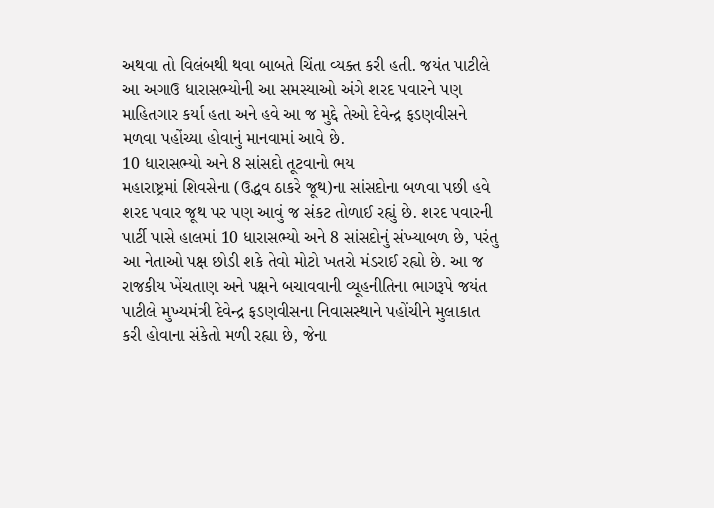અથવા તો વિલંબથી થવા બાબતે ચિંતા વ્યક્ત કરી હતી. જયંત પાટીલે આ અગાઉ ધારાસભ્યોની આ સમસ્યાઓ અંગે શરદ પવારને પણ માહિતગાર કર્યા હતા અને હવે આ જ મુદ્દે તેઓ દેવેન્દ્ર ફડણવીસને મળવા પહોંચ્યા હોવાનું માનવામાં આવે છે.
10 ધારાસભ્યો અને 8 સાંસદો તૂટવાનો ભય
મહારાષ્ટ્રમાં શિવસેના (ઉદ્ધવ ઠાકરે જૂથ)ના સાંસદોના બળવા પછી હવે શરદ પવાર જૂથ પર પણ આવું જ સંકટ તોળાઈ રહ્યું છે. શરદ પવારની પાર્ટી પાસે હાલમાં 10 ધારાસભ્યો અને 8 સાંસદોનું સંખ્યાબળ છે, પરંતુ આ નેતાઓ પક્ષ છોડી શકે તેવો મોટો ખતરો મંડરાઈ રહ્યો છે. આ જ રાજકીય ખેંચતાણ અને પક્ષને બચાવવાની વ્યૂહનીતિના ભાગરૂપે જયંત પાટીલે મુખ્યમંત્રી દેવેન્દ્ર ફડણવીસના નિવાસસ્થાને પહોંચીને મુલાકાત કરી હોવાના સંકેતો મળી રહ્યા છે, જેના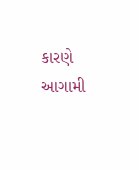કારણે આગામી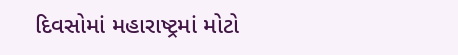દિવસોમાં મહારાષ્ટ્રમાં મોટો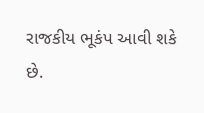રાજકીય ભૂકંપ આવી શકે છે.